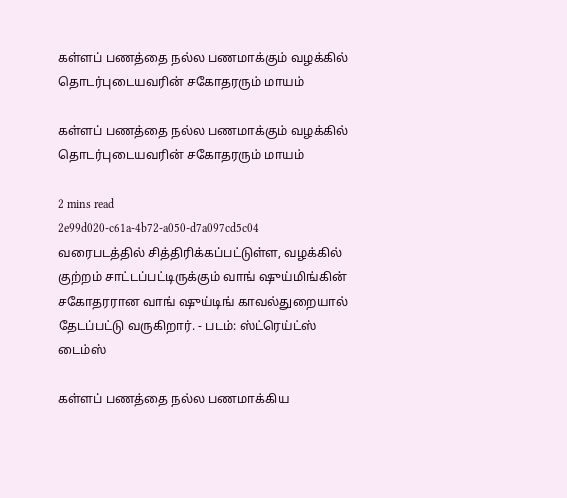கள்ளப் பணத்தை நல்ல பணமாக்கும் வழக்கில் தொடர்புடையவரின் சகோதரரும் மாயம்

கள்ளப் பணத்தை நல்ல பணமாக்கும் வழக்கில் தொடர்புடையவரின் சகோதரரும் மாயம்

2 mins read
2e99d020-c61a-4b72-a050-d7a097cd5c04
வரைபடத்தில் சித்திரிக்கப்பட்டுள்ள, வழக்கில் குற்றம் சாட்டப்பட்டிருக்கும் வாங் ஷுய்மிங்கின் சகோதரரான வாங் ஷுய்டிங் காவல்துறையால் தேடப்பட்டு வருகிறார். - படம்: ஸ்ட்ரெய்ட்ஸ் டைம்ஸ்

கள்ளப் பணத்தை நல்ல பணமாக்கிய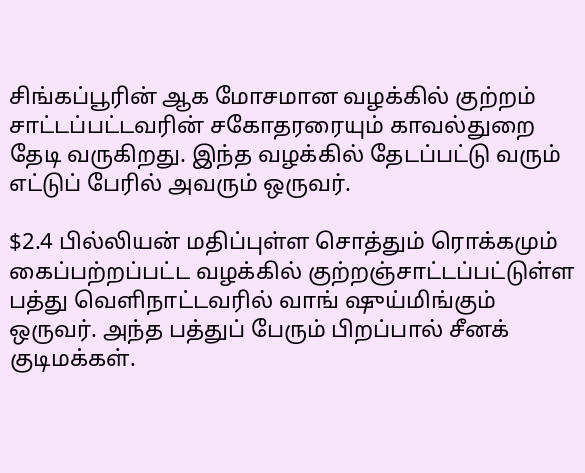சிங்கப்பூரின் ஆக மோசமான வழக்கில் குற்றம் சாட்டப்பட்டவரின் சகோதரரையும் காவல்துறை தேடி வருகிறது. இந்த வழக்கில் தேடப்பட்டு வரும் எட்டுப் பேரில் அவரும் ஒருவர்.

$2.4 பில்லியன் மதிப்புள்ள சொத்தும் ரொக்கமும் கைப்பற்றப்பட்ட வழக்கில் குற்றஞ்சாட்டப்பட்டுள்ள பத்து வெளிநாட்டவரில் வாங் ஷுய்மிங்கும் ஒருவர். அந்த பத்துப் பேரும் பிறப்பால் சீனக் குடிமக்கள்.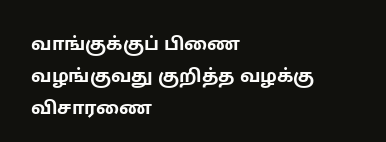வாங்குக்குப் பிணை வழங்குவது குறித்த வழக்கு விசாரணை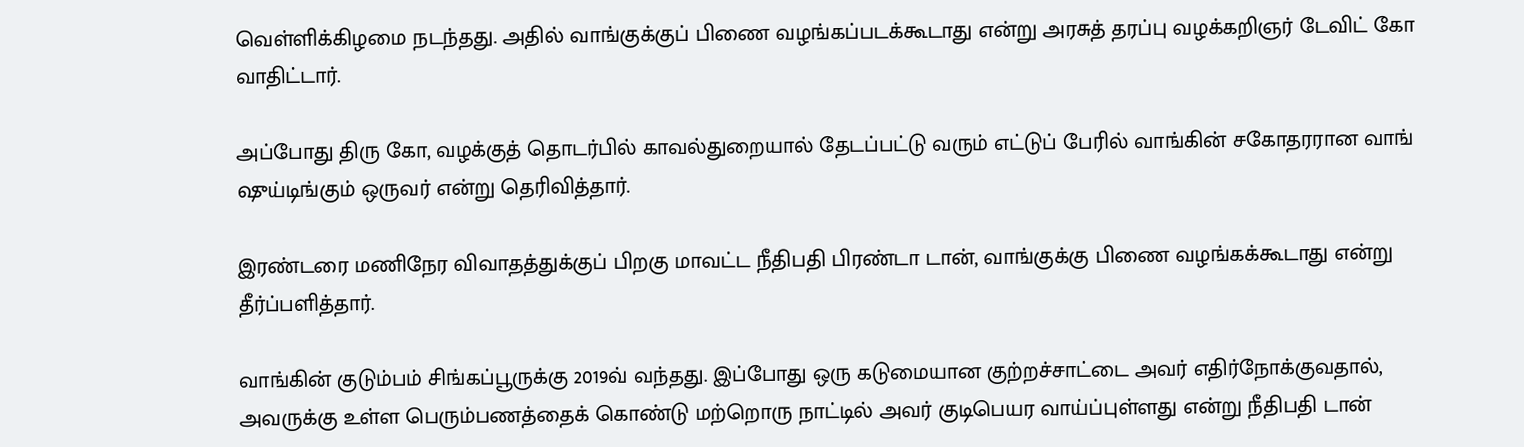வெள்ளிக்கிழமை நடந்தது. அதில் வாங்குக்குப் பிணை வழங்கப்படக்கூடாது என்று அரசுத் தரப்பு வழக்கறிஞர் டேவிட் கோ வாதிட்டார்.

அப்போது திரு கோ, வழக்குத் தொடர்பில் காவல்துறையால் தேடப்பட்டு வரும் எட்டுப் பேரில் வாங்கின் சகோதரரான வாங் ஷுய்டிங்கும் ஒருவர் என்று தெரிவித்தார்.

இரண்டரை மணிநேர விவாதத்துக்குப் பிறகு மாவட்ட நீதிபதி பிரண்டா டான், வாங்குக்கு பிணை வழங்கக்கூடாது என்று தீர்ப்பளித்தார்.

வாங்கின் குடும்பம் சிங்கப்பூருக்கு 2019வ் வந்தது. இப்போது ஒரு கடுமையான குற்றச்சாட்டை அவர் எதிர்நோக்குவதால், அவருக்கு உள்ள பெரும்பணத்தைக் கொண்டு மற்றொரு நாட்டில் அவர் குடிபெயர வாய்ப்புள்ளது என்று நீதிபதி டான்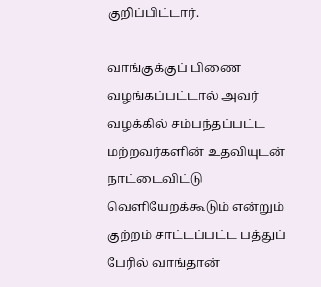குறிப்பிட்டார்.

வாங்குக்குப் பிணை வழங்கப்பட்டால் அவர் வழக்கில் சம்பந்தப்பட்ட மற்றவர்களின் உதவியுடன் நாட்டைவிட்டு வெளியேறக்கூடும் என்றும் குற்றம் சாட்டப்பட்ட பத்துப் பேரில் வாங்தான்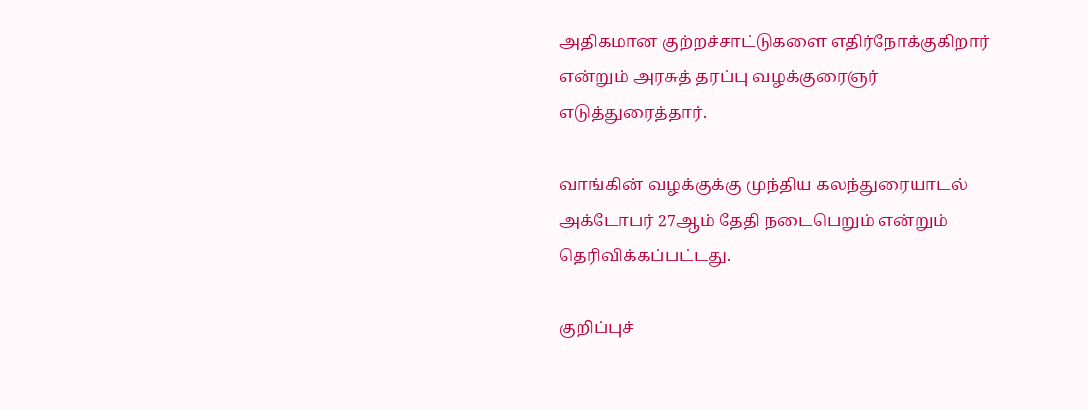அதிகமான குற்றச்சாட்டுகளை எதிர்நோக்குகிறார் என்றும் அரசுத் தரப்பு வழக்குரைஞர் எடுத்துரைத்தார்.

வாங்கின் வழக்குக்கு முந்திய கலந்துரையாடல் அக்டோபர் 27ஆம் தேதி நடைபெறும் என்றும் தெரிவிக்கப்பட்டது.

குறிப்புச்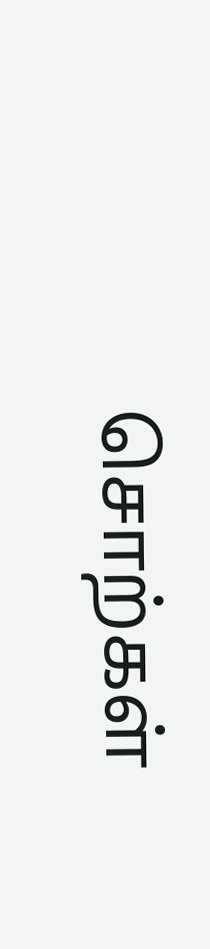சொற்கள்